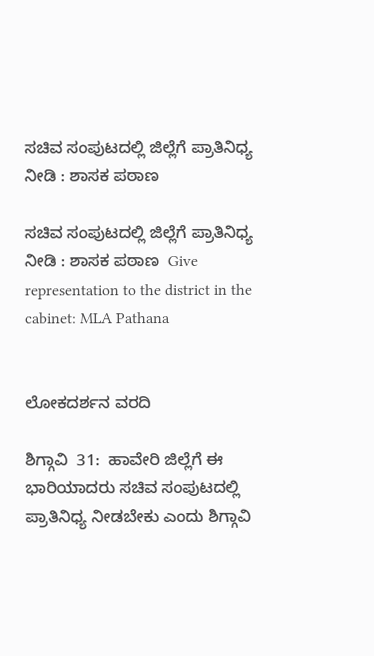ಸಚಿವ ಸಂಪುಟದಲ್ಲಿ ಜಿಲ್ಲೆಗೆ ಪ್ರಾತಿನಿಧ್ಯ ನೀಡಿ : ಶಾಸಕ ಪಠಾಣ

ಸಚಿವ ಸಂಪುಟದಲ್ಲಿ ಜಿಲ್ಲೆಗೆ ಪ್ರಾತಿನಿಧ್ಯ ನೀಡಿ : ಶಾಸಕ ಪಠಾಣ  Give representation to the district in the cabinet: MLA Pathana


ಲೋಕದರ್ಶನ ವರದಿ

ಶಿಗ್ಗಾವಿ  31:  ಹಾವೇರಿ ಜಿಲ್ಲೆಗೆ ಈ ಭಾರಿಯಾದರು ಸಚಿವ ಸಂಪುಟದಲ್ಲಿ ಪ್ರಾತಿನಿಧ್ಯ ನೀಡಬೇಕು ಎಂದು ಶಿಗ್ಗಾವಿ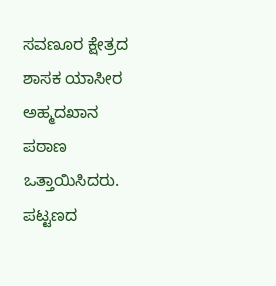ಸವಣೂರ ಕ್ಷೇತ್ರದ ಶಾಸಕ ಯಾಸೀರ ಅಹ್ಮದಖಾನ ಪಠಾಣ ಒತ್ತಾಯಿಸಿದರು.    ಪಟ್ಟಣದ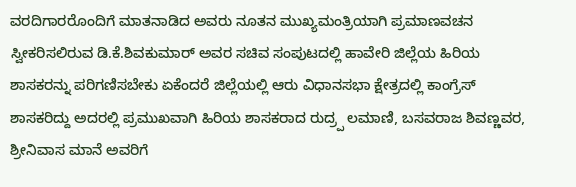ವರದಿಗಾರರೊಂದಿಗೆ ಮಾತನಾಡಿದ ಅವರು ನೂತನ ಮುಖ್ಯಮಂತ್ರಿಯಾಗಿ ಪ್ರಮಾಣವಚನ ಸ್ವೀಕರಿಸಲಿರುವ ಡಿ.ಕೆ.ಶಿವಕುಮಾರ್ ಅವರ ಸಚಿವ ಸಂಪುಟದಲ್ಲಿ ಹಾವೇರಿ ಜಿಲ್ಲೆಯ ಹಿರಿಯ ಶಾಸಕರನ್ನು ಪರಿಗಣಿಸಬೇಕು ಏಕೆಂದರೆ ಜಿಲ್ಲೆಯಲ್ಲಿ ಆರು ವಿಧಾನಸಭಾ ಕ್ಷೇತ್ರದಲ್ಲಿ ಕಾಂಗ್ರೆಸ್ ಶಾಸಕರಿದ್ದು ಅದರಲ್ಲಿ ಪ್ರಮುಖವಾಗಿ ಹಿರಿಯ ಶಾಸಕರಾದ ರುದ್ರ‍್ಪ ಲಮಾಣಿ, ಬಸವರಾಜ ಶಿವಣ್ಣವರ, ಶ್ರೀನಿವಾಸ ಮಾನೆ ಅವರಿಗೆ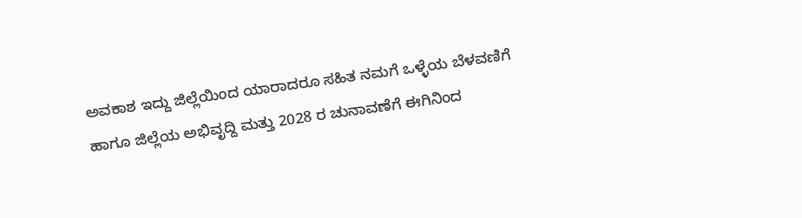ಅವಕಾಶ ಇದ್ದು ಜಿಲ್ಲೆಯಿಂದ ಯಾರಾದರೂ ಸಹಿತ ನಮಗೆ ಒಳ್ಳೆಯ ಬೆಳವಣಿಗೆ ಹಾಗೂ ಜಿಲ್ಲೆಯ ಅಭಿವೃದ್ದಿ ಮತ್ತು 2028 ರ ಚುನಾವಣೆಗೆ ಈಗಿನಿಂದ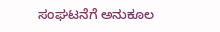ಸಂಘಟನೆಗೆ ಅನುಕೂಲ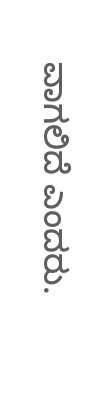ವಾಗಲಿದೆ ಎಂದರು.